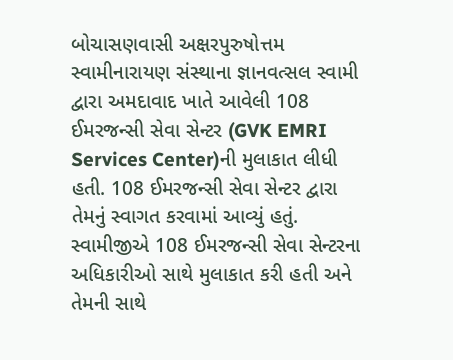બોચાસણવાસી અક્ષરપુરુષોત્તમ સ્વામીનારાયણ સંસ્થાના જ્ઞાનવત્સલ સ્વામી દ્વારા અમદાવાદ ખાતે આવેલી 108 ઈમરજન્સી સેવા સેન્ટર (GVK EMRI Services Center)ની મુલાકાત લીધી હતી. 108 ઈમરજન્સી સેવા સેન્ટર દ્વારા તેમનું સ્વાગત કરવામાં આવ્યું હતું. સ્વામીજીએ 108 ઈમરજન્સી સેવા સેન્ટરના અધિકારીઓ સાથે મુલાકાત કરી હતી અને તેમની સાથે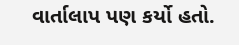વાર્તાલાપ પણ કર્યો હતો.